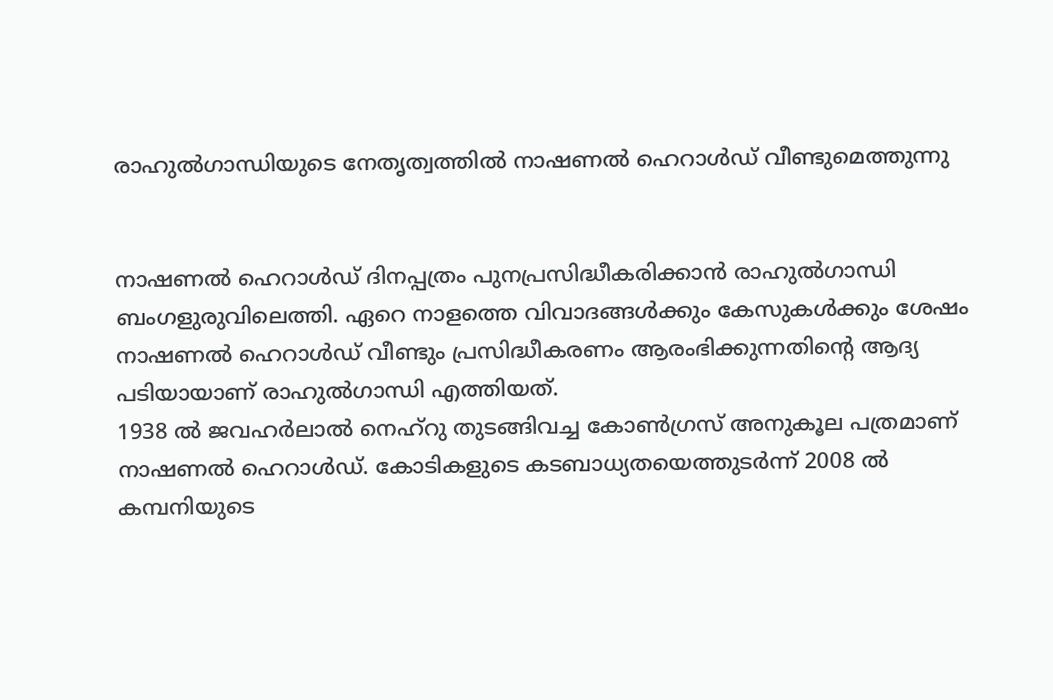രാഹുല്‍ഗാന്ധിയുടെ നേതൃത്വത്തില്‍ നാഷണല്‍ ഹെറാള്‍ഡ് വീണ്ടുമെത്തുന്നു


നാഷണല്‍ ഹെറാള്‍ഡ് ദിനപ്പത്രം പുനപ്രസിദ്ധീകരിക്കാന്‍ രാഹുല്‍ഗാന്ധി ബംഗളുരുവിലെത്തി. ഏറെ നാളത്തെ വിവാദങ്ങള്‍ക്കും കേസുകള്‍ക്കും ശേഷം നാഷണല്‍ ഹെറാള്‍ഡ് വീണ്ടും പ്രസിദ്ധീകരണം ആരംഭിക്കുന്നതിന്റെ ആദ്യ പടിയായാണ് രാഹുല്‍ഗാന്ധി എത്തിയത്.
1938 ല്‍ ജവഹര്‍ലാല്‍ നെഹ്‌റു തുടങ്ങിവച്ച കോണ്‍ഗ്രസ് അനുകൂല പത്രമാണ് നാഷണല്‍ ഹെറാള്‍ഡ്. കോടികളുടെ കടബാധ്യതയെത്തുടര്‍ന്ന് 2008 ല്‍ കമ്പനിയുടെ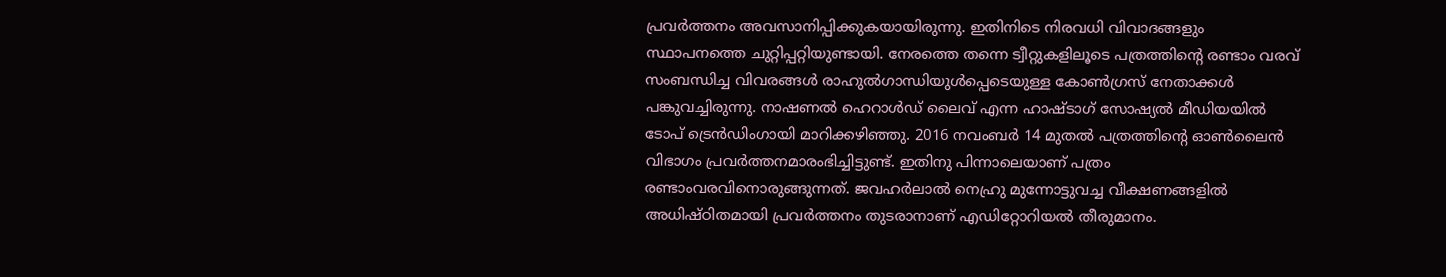പ്രവര്‍ത്തനം അവസാനിപ്പിക്കുകയായിരുന്നു. ഇതിനിടെ നിരവധി വിവാദങ്ങളും സ്ഥാപനത്തെ ചുറ്റിപ്പറ്റിയുണ്ടായി. നേരത്തെ തന്നെ ട്വീറ്റുകളിലൂടെ പത്രത്തിന്റെ രണ്ടാം വരവ് സംബന്ധിച്ച വിവരങ്ങള്‍ രാഹുല്‍ഗാന്ധിയുള്‍പ്പെടെയുള്ള കോണ്‍ഗ്രസ് നേതാക്കള്‍ പങ്കുവച്ചിരുന്നു. നാഷണല്‍ ഹെറാള്‍ഡ് ലൈവ് എന്ന ഹാഷ്ടാഗ് സോഷ്യല്‍ മീഡിയയില്‍ ടോപ് ട്രെന്‍ഡിംഗായി മാറിക്കഴിഞ്ഞു. 2016 നവംബര്‍ 14 മുതല്‍ പത്രത്തിന്റെ ഓണ്‍ലൈന്‍ വിഭാഗം പ്രവര്‍ത്തനമാരംഭിച്ചിട്ടുണ്ട്. ഇതിനു പിന്നാലെയാണ് പത്രം രണ്ടാംവരവിനൊരുങ്ങുന്നത്. ജവഹര്‍ലാല്‍ നെഹ്രു മുന്നോട്ടുവച്ച വീക്ഷണങ്ങളില്‍ അധിഷ്ഠിതമായി പ്രവര്‍ത്തനം തുടരാനാണ് എഡിറ്റോറിയല്‍ തീരുമാനം.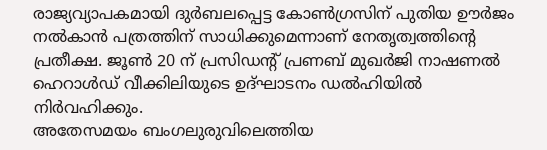രാജ്യവ്യാപകമായി ദുര്‍ബലപ്പെട്ട കോണ്‍ഗ്രസിന് പുതിയ ഊര്‍ജം നല്‍കാന്‍ പത്രത്തിന് സാധിക്കുമെന്നാണ് നേതൃത്വത്തിന്റെ പ്രതീക്ഷ. ജൂണ്‍ 20 ന് പ്രസിഡന്റ് പ്രണബ് മുഖര്‍ജി നാഷണല്‍ ഹെറാള്‍ഡ് വീക്കിലിയുടെ ഉദ്ഘാടനം ഡല്‍ഹിയില്‍ നിര്‍വഹിക്കും.
അതേസമയം ബംഗലുരുവിലെത്തിയ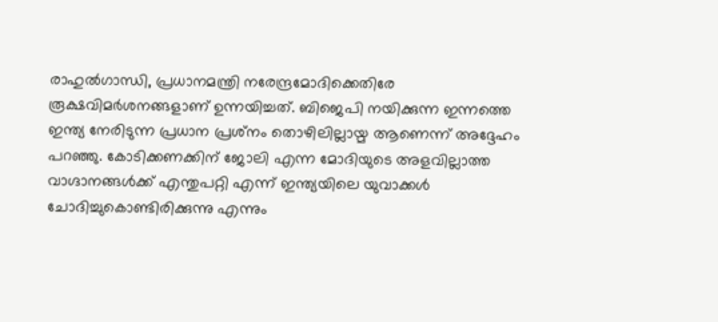രാഹുല്‍ഗാന്ധി, പ്രധാനമന്ത്രി നരേന്ദ്രമോദിക്കെതിരേ രൂക്ഷവിമര്‍ശനങ്ങളാണ് ഉന്നയിച്ചത്. ബിജെപി നയിക്കുന്ന ഇന്നത്തെ ഇന്ത്യ നേരിടുന്ന പ്രധാന പ്രശ്‌നം തൊഴിലില്ലായ്മ ആണെന്ന് അദ്ദേഹം പറഞ്ഞു. കോടിക്കണക്കിന് ജോലി എന്ന മോദിയുടെ അളവില്ലാത്ത വാഗ്ദാനങ്ങള്‍ക്ക് എന്തുപറ്റി എന്ന് ഇന്ത്യയിലെ യുവാക്കള്‍ ചോദിച്ചുകൊണ്ടിരിക്കുന്നു എന്നും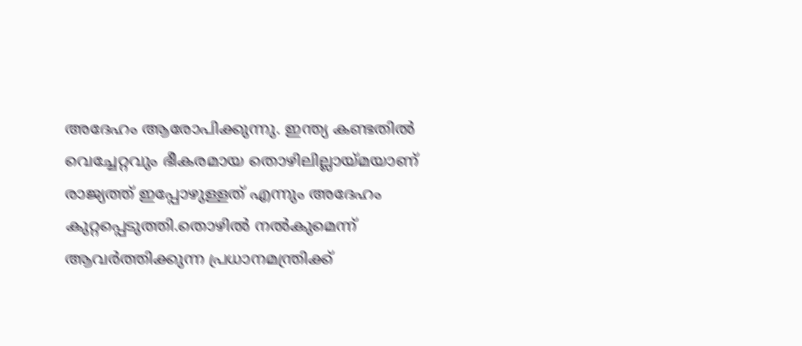അദേഹം ആരോപിക്കുന്നു. ഇന്ത്യ കണ്ടതില്‍ വെച്ചേറ്റവും ഭീകരമായ തൊഴിലില്ലായ്മയാണ് രാജ്യത്ത് ഇപ്പോഴുള്ളത് എന്നും അദേഹം കുറ്റപ്പെടുത്തി.തൊഴില്‍ നല്‍കുമെന്ന് ആവര്‍ത്തിക്കുന്ന പ്രധാനമന്ത്രിക്ക്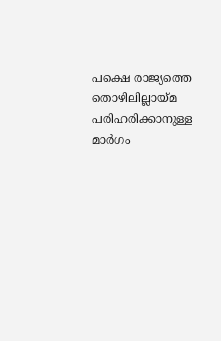പക്ഷെ രാജ്യത്തെ തൊഴിലില്ലായ്മ പരിഹരിക്കാനുള്ള മാര്‍ഗം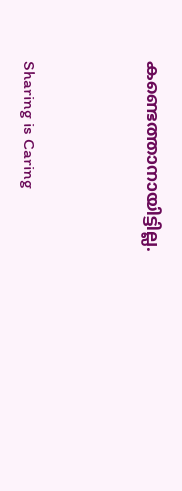കണ്ടെത്താനായിട്ടില്ല.




Sharing is Caring